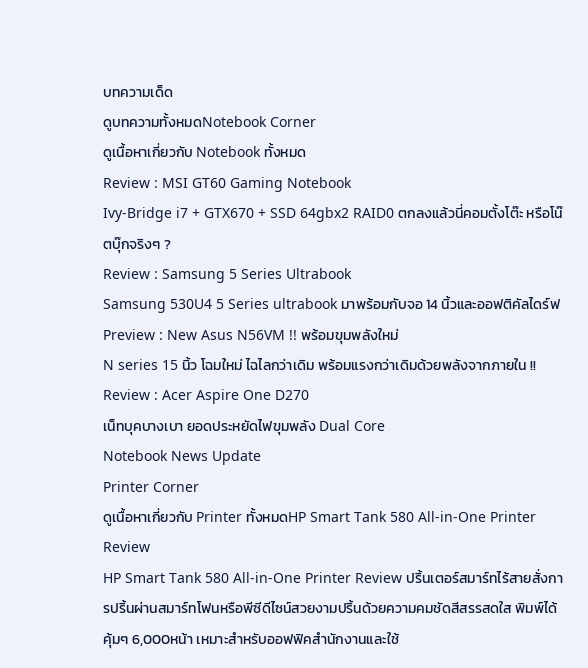บทความเด็ด
ดูบทความทั้งหมดNotebook Corner
ดูเนื้อหาเกี่ยวกับ Notebook ทั้งหมด
Review : MSI GT60 Gaming Notebook
Ivy-Bridge i7 + GTX670 + SSD 64gbx2 RAID0 ตกลงแล้วนี่คอมตั้งโต๊ะ หรือโน๊ตบุ๊กจริงๆ ?
Review : Samsung 5 Series Ultrabook
Samsung 530U4 5 Series ultrabook มาพร้อมกับจอ 14 นิ้วและออฟติคัลไดร์ฟ
Preview : New Asus N56VM !! พร้อมขุมพลังใหม่
N series 15 นิ้ว โฉมใหม่ ไฉไลกว่าเดิม พร้อมแรงกว่าเดิมด้วยพลังจากภายใน !!
Review : Acer Aspire One D270
เน็ทบุคบางเบา ยอดประหยัดไฟขุมพลัง Dual Core
Notebook News Update
Printer Corner
ดูเนื้อหาเกี่ยวกับ Printer ทั้งหมดHP Smart Tank 580 All-in-One Printer Review
HP Smart Tank 580 All-in-One Printer Review ปริ้นเตอร์สมาร์ทไร้สายสั่งการปริ้นผ่านสมาร์ทโฟนหรือพีซีดีไซน์สวยงามปริ้นด้วยความคมชัดสีสรรสดใส พิมพ์ได้คุ้มๆ 6,000หน้า เหมาะสำหรับออฟฟิคสำนักงานและใช้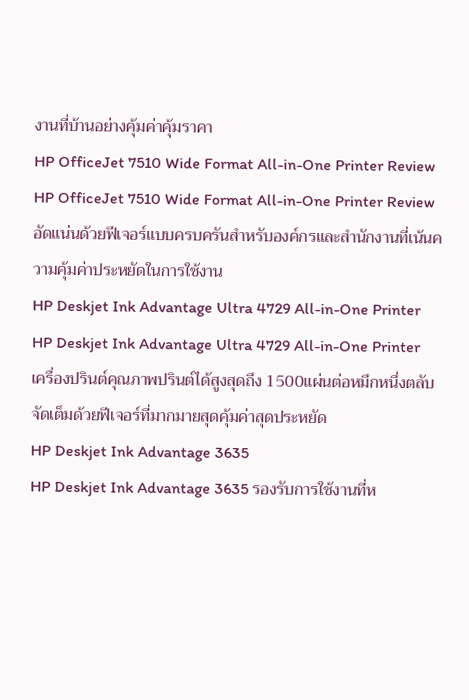งานที่บ้านอย่างคุ้มค่าคุ้มราคา
HP OfficeJet 7510 Wide Format All-in-One Printer Review
HP OfficeJet 7510 Wide Format All-in-One Printer Review อัดแน่นด้วยฟีเจอร์แบบครบครันสำหรับองค์กรและสำนักงานที่เน้นความคุ้มค่าประหยัดในการใช้งาน
HP Deskjet Ink Advantage Ultra 4729 All-in-One Printer
HP Deskjet Ink Advantage Ultra 4729 All-in-One Printer เครื่องปรินต์คุณภาพปรินต์ได้สูงสุดถึง 1500แผ่นต่อหมึกหนึ่งตลับ จัดเต็มด้วยฟีเจอร์ที่มากมายสุดคุ้มค่าสุดประหยัด
HP Deskjet Ink Advantage 3635
HP Deskjet Ink Advantage 3635 รองรับการใช้งานที่ห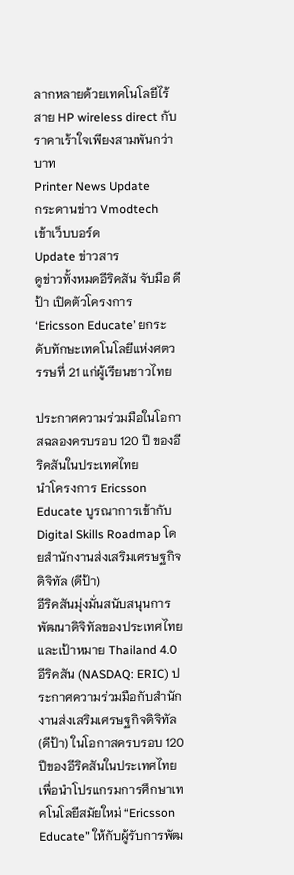ลากหลายด้วยเทคโนโลยีไร้สาย HP wireless direct กับราคาเร้าใจเพียงสามพันกว่าบาท
Printer News Update
กระดานข่าว Vmodtech
เข้าเว็บบอร์ด
Update ข่าวสาร
ดูข่าวทั้งหมดอีริคสัน จับมือ ดีป้า เปิดตัวโครงการ ‘Ericsson Educate’ ยกระดับทักษะเทคโนโลยีแห่งศตวรรษที่ 21 แก่ผู้เรียนชาวไทย

ประกาศความร่วมมือในโอกาสฉลองครบรอบ 120 ปี ของอีริคสันในประเทศไทย
นำโครงการ Ericsson Educate บูรณาการเข้ากับ Digital Skills Roadmap โดยสำนักงานส่งเสริมเศรษฐกิจดิจิทัล (ดีป้า)
อีริคสันมุ่งมั่นสนับสนุนการพัฒนาดิจิทัลของประเทศไทยและเป้าหมาย Thailand 4.0
อีริคสัน (NASDAQ: ERIC) ประกาศความร่วมมือกับสำนักงานส่งเสริมเศรษฐกิจดิจิทัล (ดีป้า) ในโอกาสครบรอบ 120 ปีของอีริคสันในประเทศไทย เพื่อนำโปรแกรมการศึกษาเทคโนโลยีสมัยใหม่ “Ericsson Educate” ให้กับผู้รับการพัฒ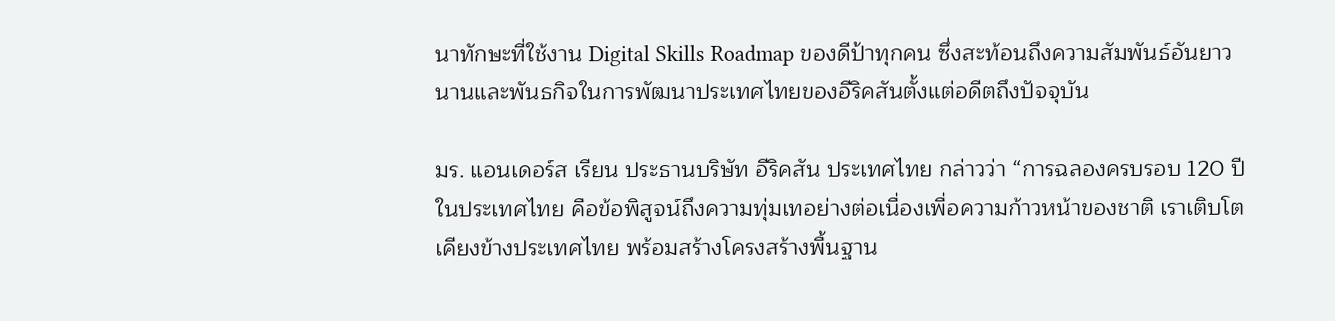นาทักษะที่ใช้งาน Digital Skills Roadmap ของดีป้าทุกคน ซึ่งสะท้อนถึงความสัมพันธ์อันยาวนานและพันธกิจในการพัฒนาประเทศไทยของอีริคสันตั้งแต่อดีตถึงปัจจุบัน

มร. แอนเดอร์ส เรียน ประธานบริษัท อีริคสัน ประเทศไทย กล่าวว่า “การฉลองครบรอบ 120 ปีในประเทศไทย คือข้อพิสูจน์ถึงความทุ่มเทอย่างต่อเนื่องเพื่อความก้าวหน้าของชาติ เราเติบโตเคียงข้างประเทศไทย พร้อมสร้างโครงสร้างพื้นฐาน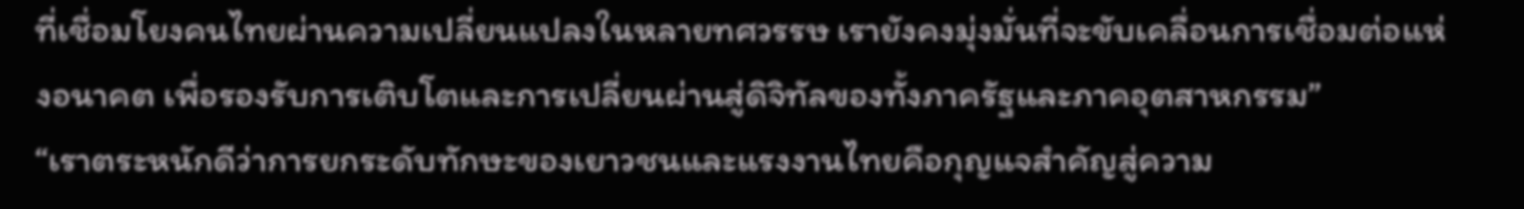ที่เชื่อมโยงคนไทยผ่านความเปลี่ยนแปลงในหลายทศวรรษ เรายังคงมุ่งมั่นที่จะขับเคลื่อนการเชื่อมต่อแห่งอนาคต เพื่อรองรับการเติบโตและการเปลี่ยนผ่านสู่ดิจิทัลของทั้งภาครัฐและภาคอุตสาหกรรม”
“เราตระหนักดีว่าการยกระดับทักษะของเยาวชนและแรงงานไทยคือกุญแจสำคัญสู่ความ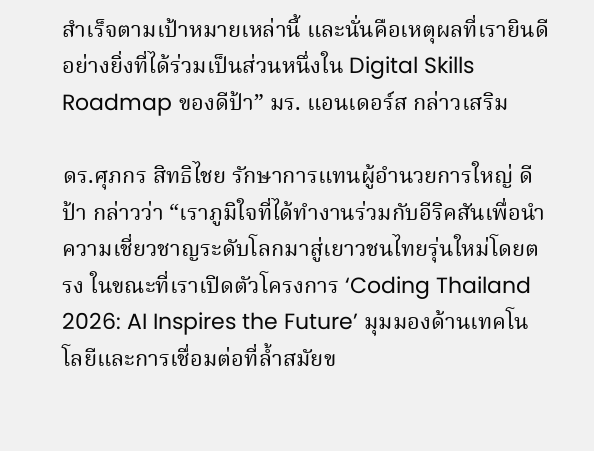สำเร็จตามเป้าหมายเหล่านี้ และนั่นคือเหตุผลที่เรายินดีอย่างยิ่งที่ได้ร่วมเป็นส่วนหนึ่งใน Digital Skills Roadmap ของดีป้า” มร. แอนเดอร์ส กล่าวเสริม

ดร.ศุภกร สิทธิไชย รักษาการแทนผู้อำนวยการใหญ่ ดีป้า กล่าวว่า “เราภูมิใจที่ได้ทำงานร่วมกับอีริคสันเพื่อนำความเชี่ยวชาญระดับโลกมาสู่เยาวชนไทยรุ่นใหม่โดยตรง ในขณะที่เราเปิดตัวโครงการ ‘Coding Thailand 2026: AI Inspires the Future’ มุมมองด้านเทคโนโลยีและการเชื่อมต่อที่ล้ำสมัยข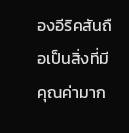องอีริคสันถือเป็นสิ่งที่มีคุณค่ามาก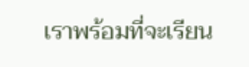เราพร้อมที่จะเรียน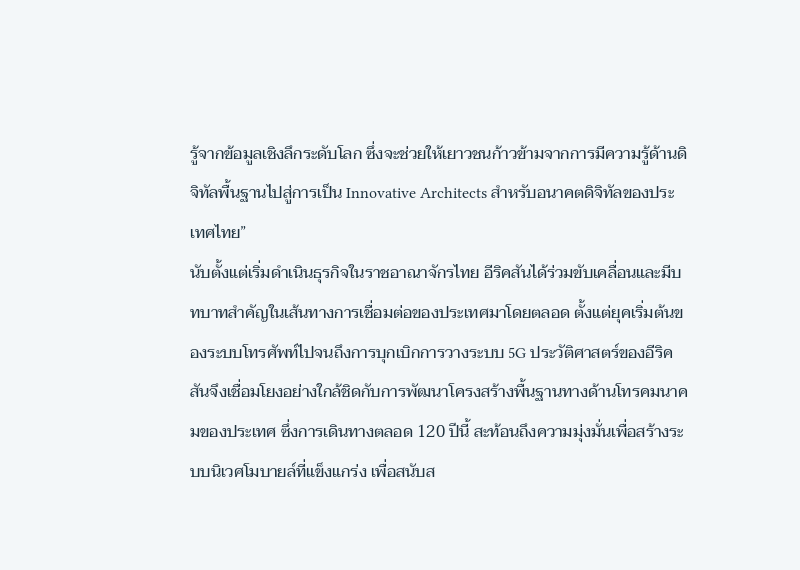รู้จากข้อมูลเชิงลึกระดับโลก ซึ่งจะช่วยให้เยาวชนก้าวข้ามจากการมีความรู้ด้านดิจิทัลพื้นฐานไปสู่การเป็น Innovative Architects สำหรับอนาคตดิจิทัลของประเทศไทย”
นับตั้งแต่เริ่มดำเนินธุรกิจในราชอาณาจักรไทย อีริคสันได้ร่วมขับเคลื่อนและมีบทบาทสำคัญในเส้นทางการเชื่อมต่อของประเทศมาโดยตลอด ตั้งแต่ยุคเริ่มต้นของระบบโทรศัพท์ไปจนถึงการบุกเบิกการวางระบบ 5G ประวัติศาสตร์ของอีริคสันจึงเชื่อมโยงอย่างใกล้ชิดกับการพัฒนาโครงสร้างพื้นฐานทางด้านโทรคมนาคมของประเทศ ซึ่งการเดินทางตลอด 120 ปีนี้ สะท้อนถึงความมุ่งมั่นเพื่อสร้างระบบนิเวศโมบายล์ที่แข็งแกร่ง เพื่อสนับส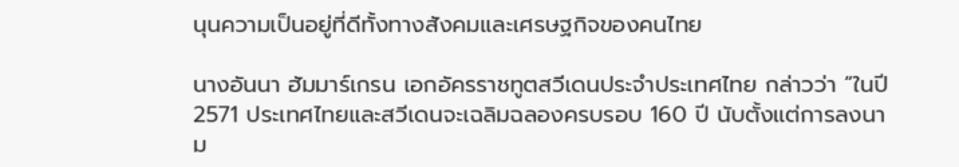นุนความเป็นอยู่ที่ดีทั้งทางสังคมและเศรษฐกิจของคนไทย

นางอันนา ฮัมมาร์เกรน เอกอัครราชทูตสวีเดนประจำประเทศไทย กล่าวว่า “ในปี 2571 ประเทศไทยและสวีเดนจะเฉลิมฉลองครบรอบ 160 ปี นับตั้งแต่การลงนาม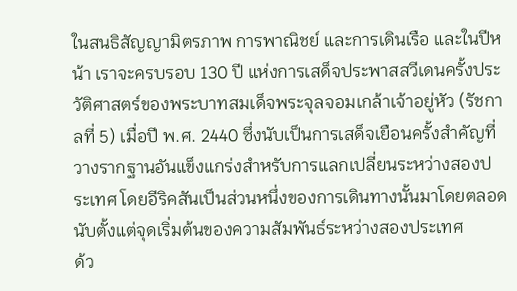ในสนธิสัญญามิตรภาพ การพาณิชย์ และการเดินเรือ และในปีหน้า เราจะครบรอบ 130 ปี แห่งการเสด็จประพาสสวีเดนครั้งประวัติศาสตร์ของพระบาทสมเด็จพระจุลจอมเกล้าเจ้าอยู่หัว (รัชกาลที่ 5) เมื่อปี พ.ศ. 2440 ซึ่งนับเป็นการเสด็จเยือนครั้งสำคัญที่วางรากฐานอันแข็งแกร่งสำหรับการแลกเปลี่ยนระหว่างสองประเทศ โดยอีริคสันเป็นส่วนหนึ่งของการเดินทางนั้นมาโดยตลอด นับตั้งแต่จุดเริ่มต้นของความสัมพันธ์ระหว่างสองประเทศ
ด้ว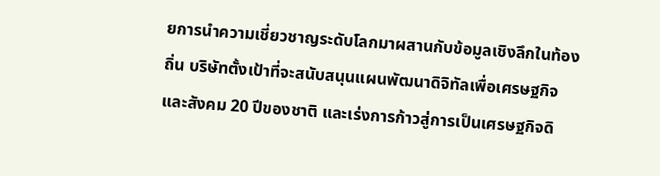ยการนำความเชี่ยวชาญระดับโลกมาผสานกับข้อมูลเชิงลึกในท้องถิ่น บริษัทตั้งเป้าที่จะสนับสนุนแผนพัฒนาดิจิทัลเพื่อเศรษฐกิจและสังคม 20 ปีของชาติ และเร่งการก้าวสู่การเป็นเศรษฐกิจดิ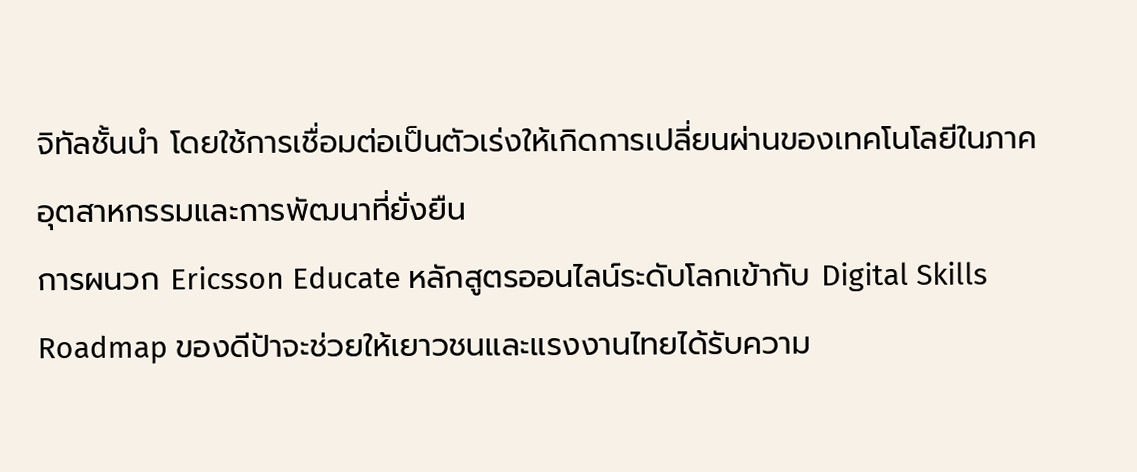จิทัลชั้นนำ โดยใช้การเชื่อมต่อเป็นตัวเร่งให้เกิดการเปลี่ยนผ่านของเทคโนโลยีในภาคอุตสาหกรรมและการพัฒนาที่ยั่งยืน
การผนวก Ericsson Educate หลักสูตรออนไลน์ระดับโลกเข้ากับ Digital Skills Roadmap ของดีป้าจะช่วยให้เยาวชนและแรงงานไทยได้รับความ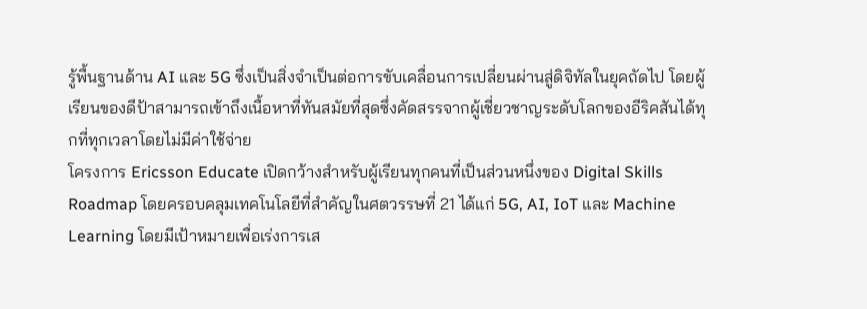รู้พื้นฐานด้าน AI และ 5G ซึ่งเป็นสิ่งจำเป็นต่อการขับเคลื่อนการเปลี่ยนผ่านสู่ดิจิทัลในยุคถัดไป โดยผู้เรียนของดีป้าสามารถเข้าถึงเนื้อหาที่ทันสมัยที่สุดซึ่งคัดสรรจากผู้เชี่ยวชาญระดับโลกของอีริคสันได้ทุกที่ทุกเวลาโดยไม่มีค่าใช้จ่าย
โครงการ Ericsson Educate เปิดกว้างสำหรับผู้เรียนทุกคนที่เป็นส่วนหนึ่งของ Digital Skills Roadmap โดยครอบคลุมเทคโนโลยีที่สำคัญในศตวรรษที่ 21 ได้แก่ 5G, AI, IoT และ Machine Learning โดยมีเป้าหมายเพื่อเร่งการเส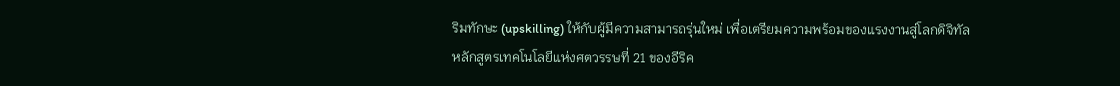ริมทักษะ (upskilling) ให้กับผู้มีความสามารถรุ่นใหม่ เพื่อเตรียมความพร้อมของแรงงานสู่โลกดิจิทัล
หลักสูตรเทคโนโลยีแห่งศตวรรษที่ 21 ของอีริค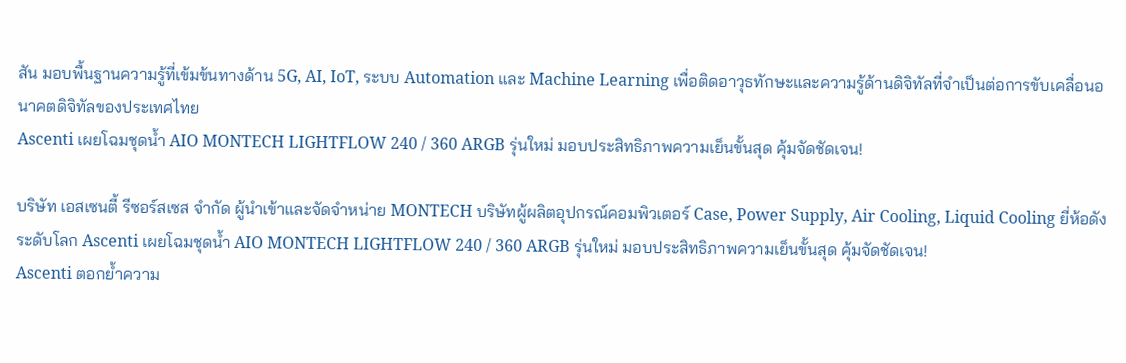สัน มอบพื้นฐานความรู้ที่เข้มข้นทางด้าน 5G, AI, IoT, ระบบ Automation และ Machine Learning เพื่อติดอาวุธทักษะและความรู้ด้านดิจิทัลที่จำเป็นต่อการขับเคลื่อนอนาคตดิจิทัลของประเทศไทย
Ascenti เผยโฉมชุดน้ำ AIO MONTECH LIGHTFLOW 240 / 360 ARGB รุ่นใหม่ มอบประสิทธิภาพความเย็นขั้นสุด คุ้มจัดชัดเจน!

บริษัท เอสเซนตี้ รีซอร์สเซส จำกัด ผู้นำเข้าและจัดจำหน่าย MONTECH บริษัทผู้ผลิตอุปกรณ์คอมพิวเตอร์ Case, Power Supply, Air Cooling, Liquid Cooling ยี่ห้อดังระดับโลก Ascenti เผยโฉมชุดน้ำ AIO MONTECH LIGHTFLOW 240 / 360 ARGB รุ่นใหม่ มอบประสิทธิภาพความเย็นขั้นสุด คุ้มจัดชัดเจน!
Ascenti ตอกย้ำความ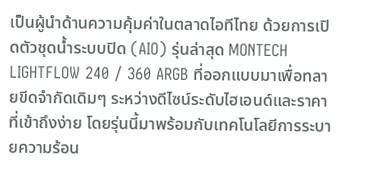เป็นผู้นำด้านความคุ้มค่าในตลาดไอทีไทย ด้วยการเปิดตัวชุดน้ำระบบปิด (AIO) รุ่นล่าสุด MONTECH LIGHTFLOW 240 / 360 ARGB ที่ออกแบบมาเพื่อทลายขีดจำกัดเดิมๆ ระหว่างดีไซน์ระดับไฮเอนด์และราคาที่เข้าถึงง่าย โดยรุ่นนี้มาพร้อมกับเทคโนโลยีการระบายความร้อน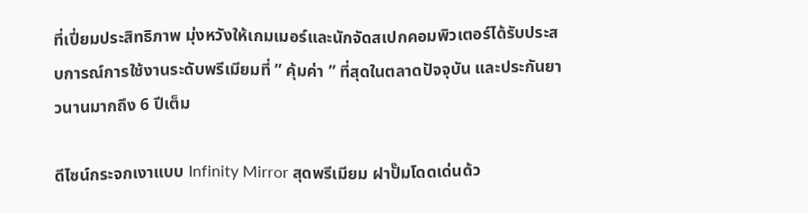ที่เปี่ยมประสิทธิภาพ มุ่งหวังให้เกมเมอร์และนักจัดสเปกคอมพิวเตอร์ได้รับประสบการณ์การใช้งานระดับพรีเมียมที่ ” คุ้มค่า ” ที่สุดในตลาดปัจจุบัน และประกันยาวนานมากถึง 6 ปีเต็ม

ดีไซน์กระจกเงาแบบ Infinity Mirror สุดพรีเมียม ฝาปั๊มโดดเด่นด้ว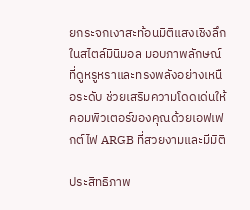ยกระจกเงาสะท้อนมิติแสงเชิงลึกในสไตล์มินิมอล มอบภาพลักษณ์ที่ดูหรูหราและทรงพลังอย่างเหนือระดับ ช่วยเสริมความโดดเด่นให้คอมพิวเตอร์ของคุณด้วยเอฟเฟกต์ไฟ ARGB ที่สวยงามและมีมิติ

ประสิทธิภาพ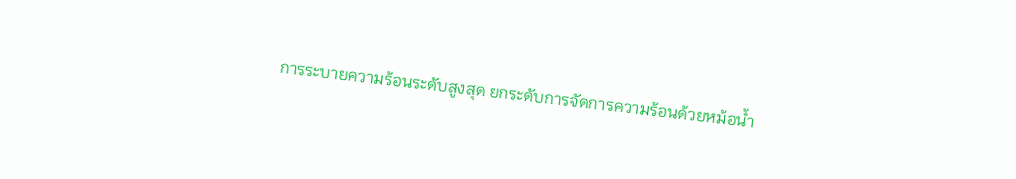การระบายความร้อนระดับสูงสุด ยกระดับการจัดการความร้อนด้วยหม้อน้ำ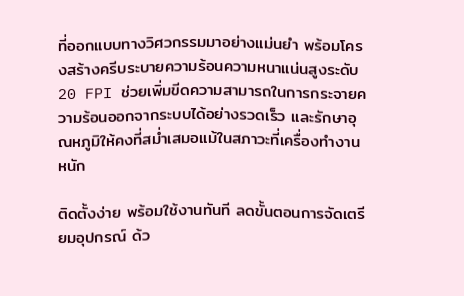ที่ออกแบบทางวิศวกรรมมาอย่างแม่นยำ พร้อมโครงสร้างครีบระบายความร้อนความหนาแน่นสูงระดับ 20 FPI ช่วยเพิ่มขีดความสามารถในการกระจายความร้อนออกจากระบบได้อย่างรวดเร็ว และรักษาอุณหภูมิให้คงที่สม่ำเสมอแม้ในสภาวะที่เครื่องทำงานหนัก

ติดตั้งง่าย พร้อมใช้งานทันที ลดขั้นตอนการจัดเตรียมอุปกรณ์ ด้ว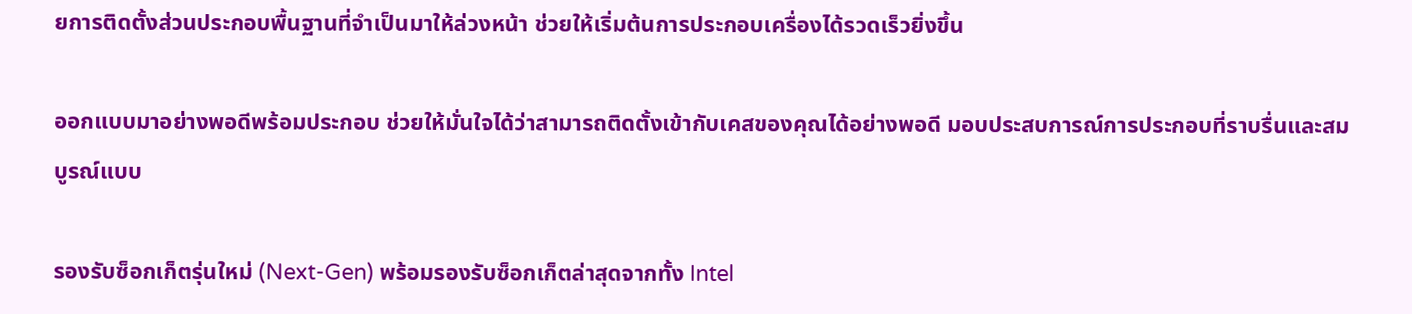ยการติดตั้งส่วนประกอบพื้นฐานที่จำเป็นมาให้ล่วงหน้า ช่วยให้เริ่มต้นการประกอบเครื่องได้รวดเร็วยิ่งขึ้น

ออกแบบมาอย่างพอดีพร้อมประกอบ ช่วยให้มั่นใจได้ว่าสามารถติดตั้งเข้ากับเคสของคุณได้อย่างพอดี มอบประสบการณ์การประกอบที่ราบรื่นและสมบูรณ์แบบ

รองรับซ็อกเก็ตรุ่นใหม่ (Next-Gen) พร้อมรองรับซ็อกเก็ตล่าสุดจากทั้ง Intel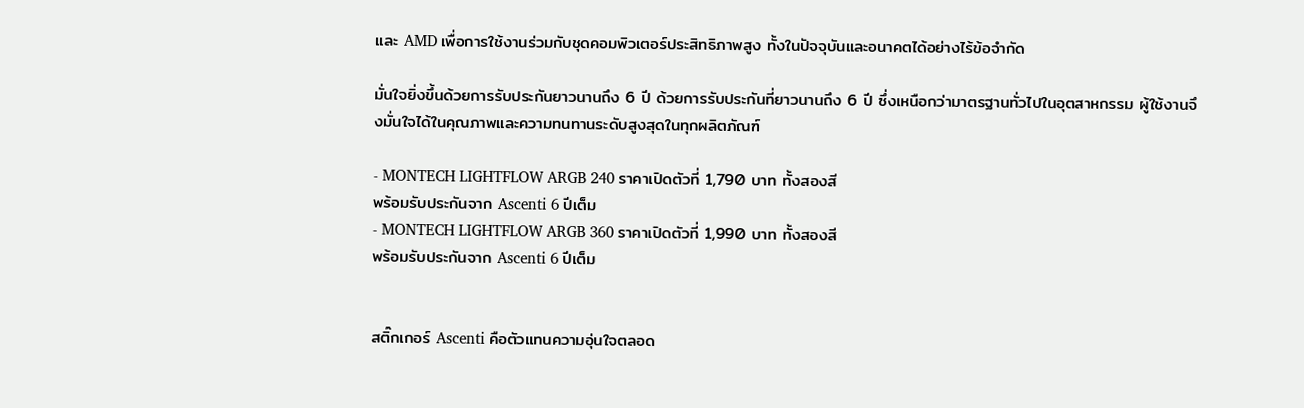และ AMD เพื่อการใช้งานร่วมกับชุดคอมพิวเตอร์ประสิทธิภาพสูง ทั้งในปัจจุบันและอนาคตได้อย่างไร้ข้อจำกัด

มั่นใจยิ่งขึ้นด้วยการรับประกันยาวนานถึง 6 ปี ด้วยการรับประกันที่ยาวนานถึง 6 ปี ซึ่งเหนือกว่ามาตรฐานทั่วไปในอุตสาหกรรม ผู้ใช้งานจึงมั่นใจได้ในคุณภาพและความทนทานระดับสูงสุดในทุกผลิตภัณฑ์

- MONTECH LIGHTFLOW ARGB 240 ราคาเปิดตัวที่ 1,790 บาท ทั้งสองสี
พร้อมรับประกันจาก Ascenti 6 ปีเต็ม
- MONTECH LIGHTFLOW ARGB 360 ราคาเปิดตัวที่ 1,990 บาท ทั้งสองสี
พร้อมรับประกันจาก Ascenti 6 ปีเต็ม


สติ๊กเกอร์ Ascenti คือตัวแทนความอุ่นใจตลอด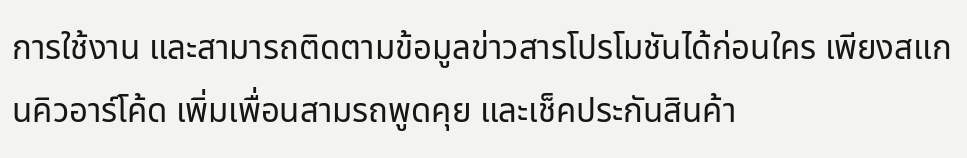การใช้งาน และสามารถติดตามข้อมูลข่าวสารโปรโมชันได้ก่อนใคร เพียงสแกนคิวอาร์โค้ด เพิ่มเพื่อนสามรถพูดคุย และเช็คประกันสินค้า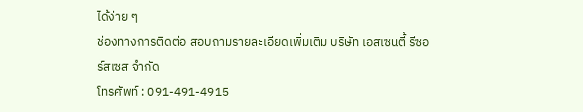ได้ง่าย ๆ
ช่องทางการติดต่อ สอบถามรายละเอียดเพิ่มเติม บริษัท เอสเซนตี้ รีซอร์สเซส จำกัด
โทรศัพท์ : 091-491-4915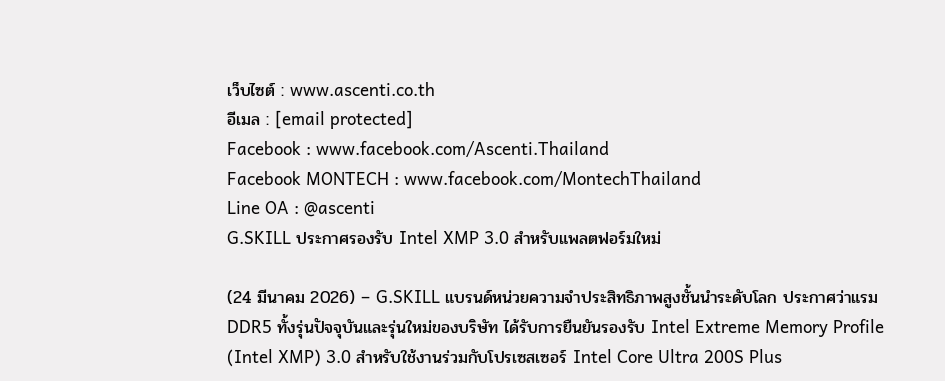เว็บไซต์ : www.ascenti.co.th
อีเมล : [email protected]
Facebook : www.facebook.com/Ascenti.Thailand
Facebook MONTECH : www.facebook.com/MontechThailand
Line OA : @ascenti
G.SKILL ประกาศรองรับ Intel XMP 3.0 สำหรับแพลตฟอร์มใหม่

(24 มีนาคม 2026) – G.SKILL แบรนด์หน่วยความจำประสิทธิภาพสูงชั้นนำระดับโลก ประกาศว่าแรม DDR5 ทั้งรุ่นปัจจุบันและรุ่นใหม่ของบริษัท ได้รับการยืนยันรองรับ Intel Extreme Memory Profile (Intel XMP) 3.0 สำหรับใช้งานร่วมกับโปรเซสเซอร์ Intel Core Ultra 200S Plus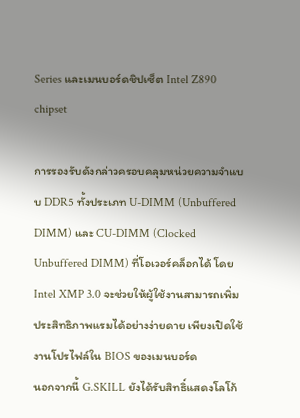Series และเมนบอร์ดชิปเซ็ต Intel Z890 chipset

การรองรับดังกล่าวครอบคลุมหน่วยความจำแบบ DDR5 ทั้งประเภท U-DIMM (Unbuffered DIMM) และ CU-DIMM (Clocked Unbuffered DIMM) ที่โอเวอร์คล็อกได้ โดย Intel XMP 3.0 จะช่วยให้ผู้ใช้งานสามารถเพิ่มประสิทธิภาพแรมได้อย่างง่ายดาย เพียงเปิดใช้งานโปรไฟล์ใน BIOS ของเมนบอร์ด
นอกจากนี้ G.SKILL ยังได้รับสิทธิ์แสดงโลโก้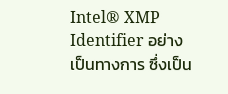Intel® XMP Identifier อย่างเป็นทางการ ซึ่งเป็น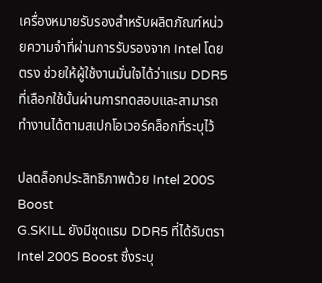เครื่องหมายรับรองสำหรับผลิตภัณฑ์หน่วยความจำที่ผ่านการรับรองจาก Intel โดยตรง ช่วยให้ผู้ใช้งานมั่นใจได้ว่าแรม DDR5 ที่เลือกใช้นั้นผ่านการทดสอบและสามารถทำงานได้ตามสเปกโอเวอร์คล็อกที่ระบุไว้

ปลดล็อกประสิทธิภาพด้วย Intel 200S Boost
G.SKILL ยังมีชุดแรม DDR5 ที่ได้รับตรา Intel 200S Boost ซึ่งระบุ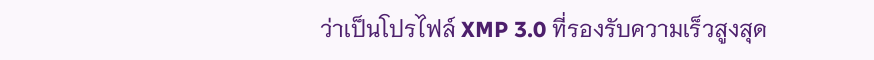ว่าเป็นโปรไฟล์ XMP 3.0 ที่รองรับความเร็วสูงสุด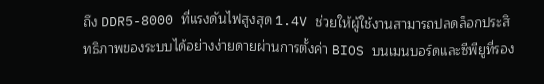ถึง DDR5-8000 ที่แรงดันไฟสูงสุด 1.4V ช่วยให้ผู้ใช้งานสามารถปลดล็อกประสิทธิภาพของระบบได้อย่างง่ายดายผ่านการตั้งค่า BIOS บนเมนบอร์ดและซีพียูที่รอง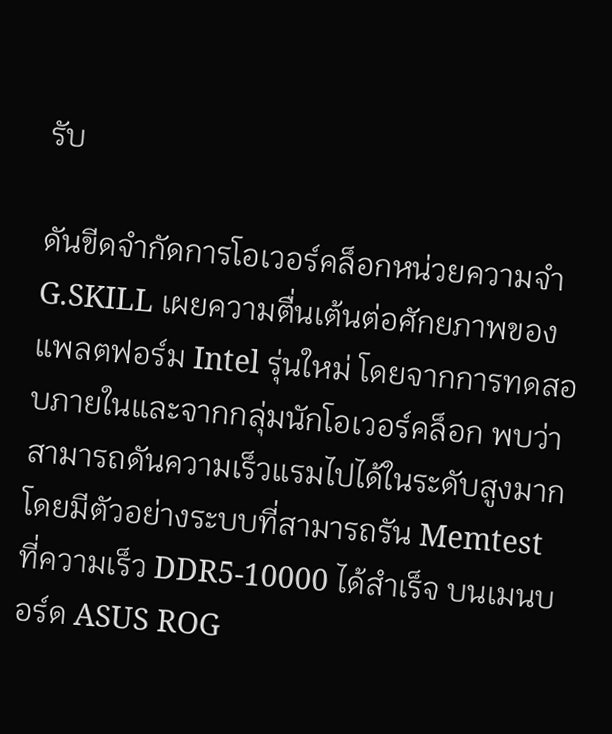รับ

ดันขีดจำกัดการโอเวอร์คล็อกหน่วยความจำ
G.SKILL เผยความตื่นเต้นต่อศักยภาพของแพลตฟอร์ม Intel รุ่นใหม่ โดยจากการทดสอบภายในและจากกลุ่มนักโอเวอร์คล็อก พบว่าสามารถดันความเร็วแรมไปได้ในระดับสูงมาก โดยมีตัวอย่างระบบที่สามารถรัน Memtest ที่ความเร็ว DDR5-10000 ได้สำเร็จ บนเมนบอร์ด ASUS ROG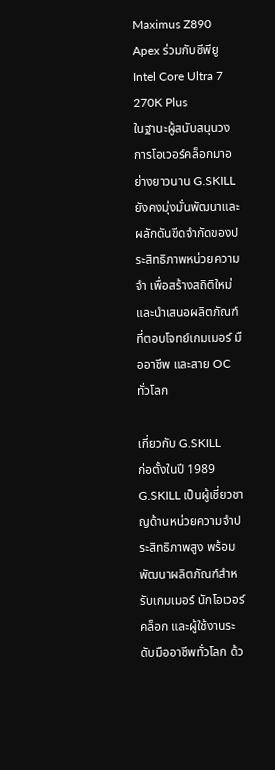Maximus Z890 Apex ร่วมกับซีพียู Intel Core Ultra 7 270K Plus
ในฐานะผู้สนับสนุนวงการโอเวอร์คล็อกมาอย่างยาวนาน G.SKILL ยังคงมุ่งมั่นพัฒนาและผลักดันขีดจำกัดของประสิทธิภาพหน่วยความจำ เพื่อสร้างสถิติใหม่และนำเสนอผลิตภัณฑ์ที่ตอบโจทย์เกมเมอร์ มืออาชีพ และสาย OC ทั่วโลก

เกี่ยวกับ G.SKILL
ก่อตั้งในปี 1989 G.SKILL เป็นผู้เชี่ยวชาญด้านหน่วยความจำประสิทธิภาพสูง พร้อมพัฒนาผลิตภัณฑ์สำหรับเกมเมอร์ นักโอเวอร์คล็อก และผู้ใช้งานระดับมืออาชีพทั่วโลก ด้ว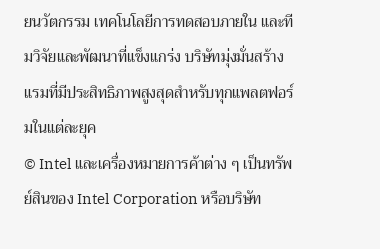ยนวัตกรรม เทคโนโลยีการทดสอบภายใน และทีมวิจัยและพัฒนาที่แข็งแกร่ง บริษัทมุ่งมั่นสร้างแรมที่มีประสิทธิภาพสูงสุดสำหรับทุกแพลตฟอร์มในแต่ละยุค
© Intel และเครื่องหมายการค้าต่าง ๆ เป็นทรัพย์สินของ Intel Corporation หรือบริษัท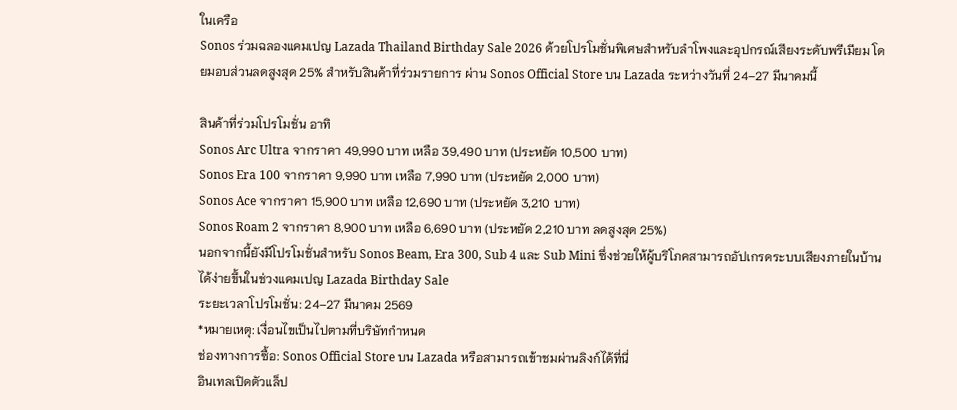ในเครือ
Sonos ร่วมฉลองแคมเปญ Lazada Thailand Birthday Sale 2026 ด้วยโปรโมชั่นพิเศษสำหรับลำโพงและอุปกรณ์เสียงระดับพรีเมียม โดยมอบส่วนลดสูงสุด 25% สำหรับสินค้าที่ร่วมรายการ ผ่าน Sonos Official Store บน Lazada ระหว่างวันที่ 24–27 มีนาคมนี้

สินค้าที่ร่วมโปรโมชั่น อาทิ
Sonos Arc Ultra จากราคา 49,990 บาท เหลือ 39,490 บาท (ประหยัด 10,500 บาท)
Sonos Era 100 จากราคา 9,990 บาท เหลือ 7,990 บาท (ประหยัด 2,000 บาท)
Sonos Ace จากราคา 15,900 บาท เหลือ 12,690 บาท (ประหยัด 3,210 บาท)
Sonos Roam 2 จากราคา 8,900 บาท เหลือ 6,690 บาท (ประหยัด 2,210 บาท ลดสูงสุด 25%)
นอกจากนี้ยังมีโปรโมชั่นสำหรับ Sonos Beam, Era 300, Sub 4 และ Sub Mini ซึ่งช่วยให้ผู้บริโภคสามารถอัปเกรดระบบเสียงภายในบ้านได้ง่ายขึ้นในช่วงแคมเปญ Lazada Birthday Sale
ระยะเวลาโปรโมชั่น: 24–27 มีนาคม 2569
*หมายเหตุ: เงื่อนไขเป็นไปตามที่บริษัทกำหนด
ช่องทางการซื้อ: Sonos Official Store บน Lazada หรือสามารถเข้าชมผ่านลิงก์ได้ที่นี่
อินเทลเปิดตัวแล็ป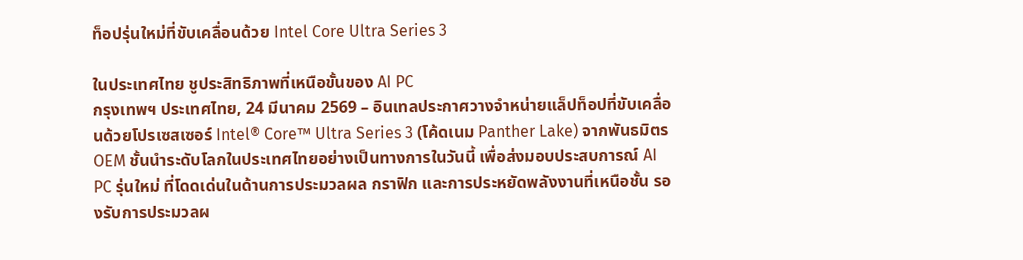ท็อปรุ่นใหม่ที่ขับเคลื่อนด้วย Intel Core Ultra Series 3

ในประเทศไทย ชูประสิทธิภาพที่เหนือขั้นของ AI PC
กรุงเทพฯ ประเทศไทย, 24 มีนาคม 2569 – อินเทลประกาศวางจำหน่ายแล็ปท็อปที่ขับเคลื่อนด้วยโปรเซสเซอร์ Intel® Core™ Ultra Series 3 (โค้ดเนม Panther Lake) จากพันธมิตร OEM ชั้นนำระดับโลกในประเทศไทยอย่างเป็นทางการในวันนี้ เพื่อส่งมอบประสบการณ์ AI PC รุ่นใหม่ ที่โดดเด่นในด้านการประมวลผล กราฟิก และการประหยัดพลังงานที่เหนือชั้น รองรับการประมวลผ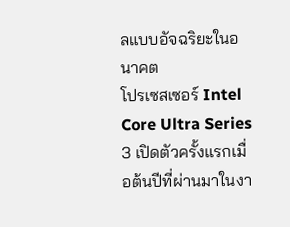ลแบบอัจฉริยะในอนาคต
โปรเซสเซอร์ Intel Core Ultra Series 3 เปิดตัวครั้งแรกเมื่อต้นปีที่ผ่านมาในงา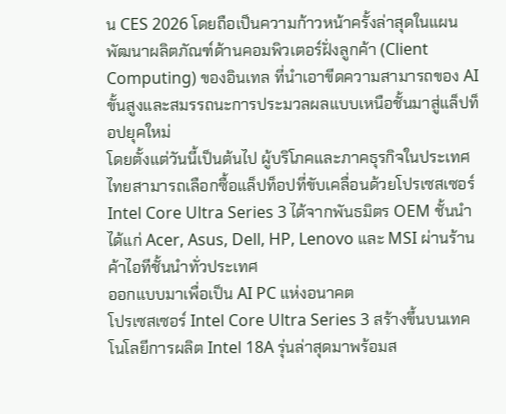น CES 2026 โดยถือเป็นความก้าวหน้าครั้งล่าสุดในแผนพัฒนาผลิตภัณฑ์ด้านคอมพิวเตอร์ฝั่งลูกค้า (Client Computing) ของอินเทล ที่นำเอาขีดความสามารถของ AI ขั้นสูงและสมรรถนะการประมวลผลแบบเหนือชั้นมาสู่แล็ปท็อปยุคใหม่
โดยตั้งแต่วันนี้เป็นต้นไป ผู้บริโภคและภาคธุรกิจในประเทศไทยสามารถเลือกซื้อแล็ปท็อปที่ขับเคลื่อนด้วยโปรเซสเซอร์ Intel Core Ultra Series 3 ได้จากพันธมิตร OEM ชั้นนำ ได้แก่ Acer, Asus, Dell, HP, Lenovo และ MSI ผ่านร้านค้าไอทีชั้นนำทั่วประเทศ
ออกแบบมาเพื่อเป็น AI PC แห่งอนาคต
โปรเซสเซอร์ Intel Core Ultra Series 3 สร้างขึ้นบนเทคโนโลยีการผลิต Intel 18A รุ่นล่าสุดมาพร้อมส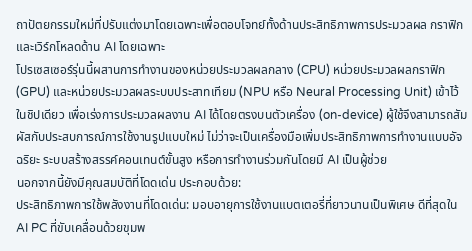ถาปัตยกรรมใหม่ที่ปรับแต่งมาโดยเฉพาะเพื่อตอบโจทย์ทั้งด้านประสิทธิภาพการประมวลผล กราฟิก และเวิร์กโหลดด้าน AI โดยเฉพาะ
โปรเซสเซอร์รุ่นนี้ผสานการทำงานของหน่วยประมวลผลกลาง (CPU) หน่วยประมวลผลกราฟิก (GPU) และหน่วยประมวลผลระบบประสาทเทียม (NPU หรือ Neural Processing Unit) เข้าไว้ในชิปเดียว เพื่อเร่งการประมวลผลงาน AI ได้โดยตรงบนตัวเครื่อง (on-device) ผู้ใช้จึงสามารถสัมผัสกับประสบการณ์การใช้งานรูปแบบใหม่ ไม่ว่าจะเป็นเครื่องมือเพิ่มประสิทธิภาพการทำงานแบบอัจฉริยะ ระบบสร้างสรรค์คอนเทนต์ขั้นสูง หรือการทำงานร่วมกันโดยมี AI เป็นผู้ช่วย
นอกจากนี้ยังมีคุณสมบัติที่โดดเด่น ประกอบด้วย:
ประสิทธิภาพการใช้พลังงานที่โดดเด่น: มอบอายุการใช้งานแบตเตอรี่ที่ยาวนานเป็นพิเศษ ดีที่สุดใน AI PC ที่ขับเคลื่อนด้วยขุมพ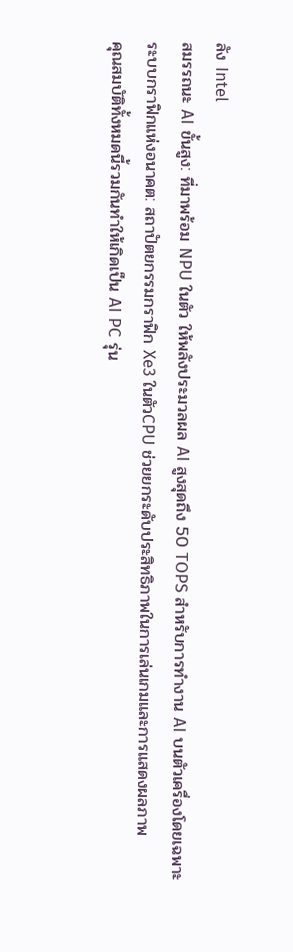ลัง Intel
สมรรถนะ AI ขั้นสูง: ที่มาพร้อม NPU ในตัว ให้พลังประมวลผล AI สูงสุดถึง 50 TOPS สำหรับการทำงาน AI บนตัวเครื่องโดยเฉพาะ
ระบบกราฟิกแห่งอนาคต: สถาปัตยกรรมกราฟิก Xe3 ในตัวCPU ช่วยยกระดับประสิทธิภาพในการเล่นเกมและการแสดงผลภาพ
คุณสมบัติทั้งหมดนี้รวมกันทำให้เกิดเป็น AI PC รุ่น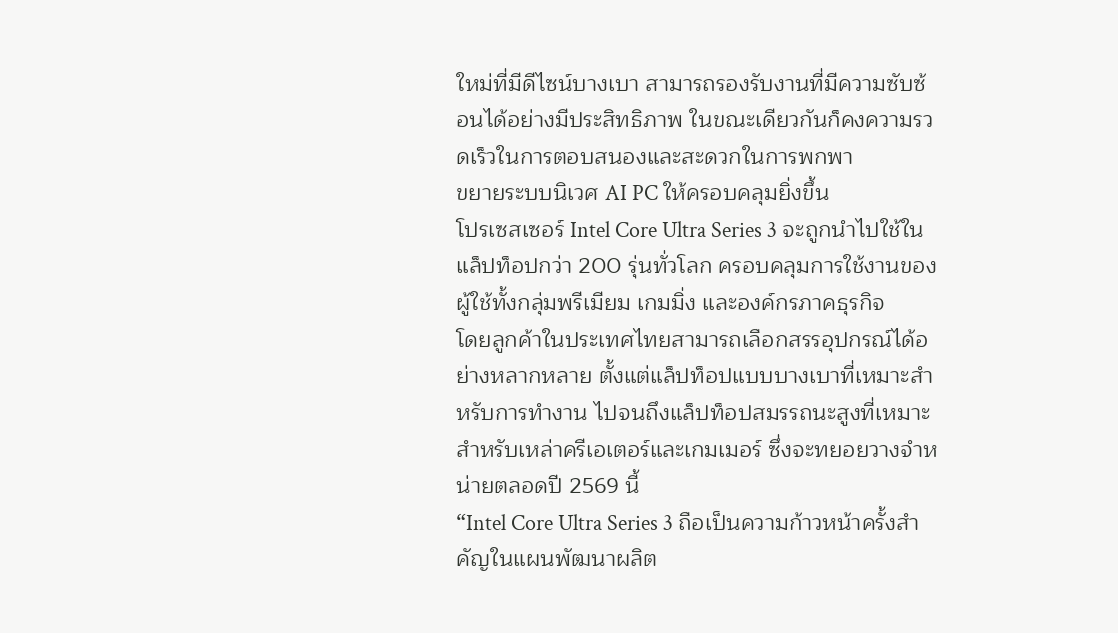ใหม่ที่มีดีไซน์บางเบา สามารถรองรับงานที่มีความซับซ้อนได้อย่างมีประสิทธิภาพ ในขณะเดียวกันก็คงความรวดเร็วในการตอบสนองและสะดวกในการพกพา
ขยายระบบนิเวศ AI PC ให้ครอบคลุมยิ่งขึ้น
โปรเซสเซอร์ Intel Core Ultra Series 3 จะถูกนำไปใช้ในแล็ปท็อปกว่า 200 รุ่นทั่วโลก ครอบคลุมการใช้งานของผู้ใช้ทั้งกลุ่มพรีเมียม เกมมิ่ง และองค์กรภาคธุรกิจ
โดยลูกค้าในประเทศไทยสามารถเลือกสรรอุปกรณ์ได้อย่างหลากหลาย ตั้งแต่แล็ปท็อปแบบบางเบาที่เหมาะสำหรับการทำงาน ไปจนถึงแล็ปท็อปสมรรถนะสูงที่เหมาะสำหรับเหล่าครีเอเตอร์และเกมเมอร์ ซึ่งจะทยอยวางจำหน่ายตลอดปี 2569 นี้
“Intel Core Ultra Series 3 ถือเป็นความก้าวหน้าครั้งสำคัญในแผนพัฒนาผลิต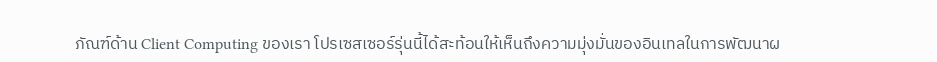ภัณฑ์ด้าน Client Computing ของเรา โปรเซสเซอร์รุ่นนี้ได้สะท้อนให้เห็นถึงความมุ่งมั่นของอินเทลในการพัฒนาผ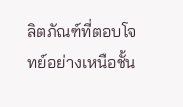ลิตภัณฑ์ที่ตอบโจทย์อย่างเหนือชั้น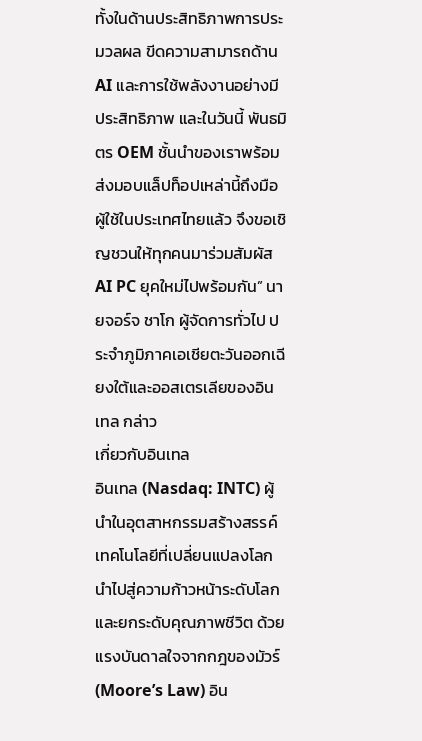ทั้งในด้านประสิทธิภาพการประมวลผล ขีดความสามารถด้าน AI และการใช้พลังงานอย่างมีประสิทธิภาพ และในวันนี้ พันธมิตร OEM ชั้นนำของเราพร้อมส่งมอบแล็ปท็อปเหล่านี้ถึงมือผู้ใช้ในประเทศไทยแล้ว จึงขอเชิญชวนให้ทุกคนมาร่วมสัมผัส AI PC ยุคใหม่ไปพร้อมกัน” นายจอร์จ ชาโก ผู้จัดการทั่วไป ประจำภูมิภาคเอเชียตะวันออกเฉียงใต้และออสเตรเลียของอินเทล กล่าว
เกี่ยวกับอินเทล
อินเทล (Nasdaq: INTC) ผู้นำในอุตสาหกรรมสร้างสรรค์เทคโนโลยีที่เปลี่ยนแปลงโลก นำไปสู่ความก้าวหน้าระดับโลกและยกระดับคุณภาพชีวิต ด้วยแรงบันดาลใจจากกฎของมัวร์ (Moore’s Law) อิน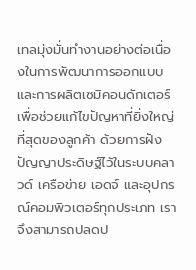เทลมุ่งมั่นทำงานอย่างต่อเนื่องในการพัฒนาการออกแบบและการผลิตเซมิคอนดักเตอร์เพื่อช่วยแก้ไขปัญหาที่ยิ่งใหญ่ที่สุดของลูกค้า ด้วยการฝังปัญญาประดิษฐ์ไว้ในระบบคลาวด์ เครือข่าย เอดจ์ และอุปกรณ์คอมพิวเตอร์ทุกประเภท เราจึงสามารถปลดป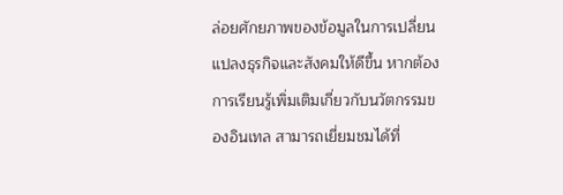ล่อยศักยภาพของข้อมูลในการเปลี่ยนแปลงธุรกิจและสังคมให้ดีขึ้น หากต้องการเรียนรู้เพิ่มเติมเกี่ยวกับนวัตกรรมของอินเทล สามารถเยี่ยมชมได้ที่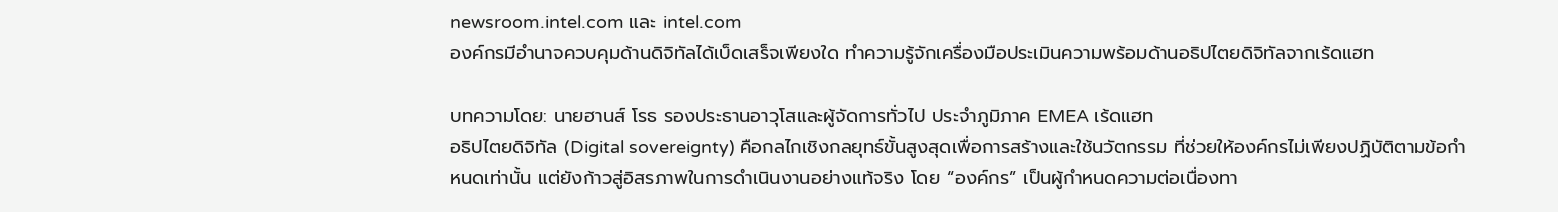newsroom.intel.com และ intel.com
องค์กรมีอำนาจควบคุมด้านดิจิทัลได้เบ็ดเสร็จเพียงใด ทำความรู้จักเครื่องมือประเมินความพร้อมด้านอธิปไตยดิจิทัลจากเร้ดแฮท

บทความโดย: นายฮานส์ โรธ รองประธานอาวุโสและผู้จัดการทั่วไป ประจำภูมิภาค EMEA เร้ดแฮท
อธิปไตยดิจิทัล (Digital sovereignty) คือกลไกเชิงกลยุทธ์ขั้นสูงสุดเพื่อการสร้างและใช้นวัตกรรม ที่ช่วยให้องค์กรไม่เพียงปฏิบัติตามข้อกำหนดเท่านั้น แต่ยังก้าวสู่อิสรภาพในการดำเนินงานอย่างแท้จริง โดย “องค์กร” เป็นผู้กำหนดความต่อเนื่องทา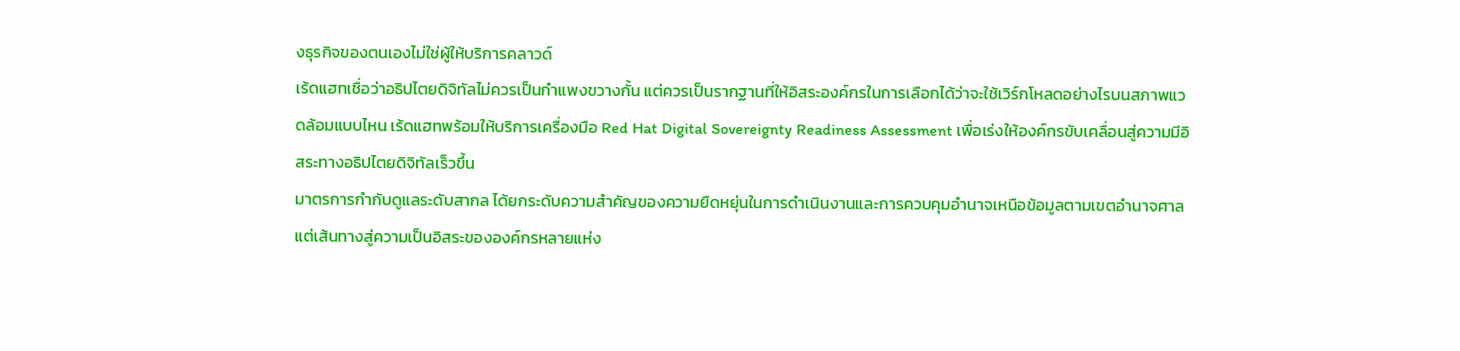งธุรกิจของตนเองไม่ใช่ผู้ให้บริการคลาวด์
เร้ดแฮทเชื่อว่าอธิปไตยดิจิทัลไม่ควรเป็นกำแพงขวางกั้น แต่ควรเป็นรากฐานที่ให้อิสระองค์กรในการเลือกได้ว่าจะใช้เวิร์กโหลดอย่างไรบนสภาพแวดล้อมแบบไหน เร้ดแฮทพร้อมให้บริการเครื่องมือ Red Hat Digital Sovereignty Readiness Assessment เพื่อเร่งให้องค์กรขับเคลื่อนสู่ความมีอิสระทางอธิปไตยดิจิทัลเร็วขึ้น
มาตรการกำกับดูแลระดับสากล ได้ยกระดับความสำคัญของความยืดหยุ่นในการดำเนินงานและการควบคุมอำนาจเหนือข้อมูลตามเขตอำนาจศาล แต่เส้นทางสู่ความเป็นอิสระขององค์กรหลายแห่ง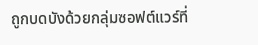ถูกบดบังด้วยกลุ่มซอฟต์แวร์ที่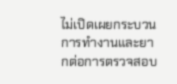ไม่เปิดเผยกระบวนการทำงานและยากต่อการตรวจสอบ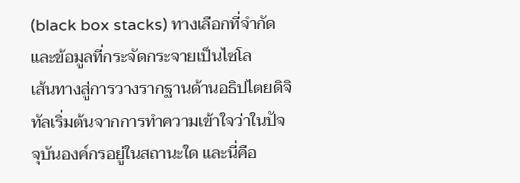(black box stacks) ทางเลือกที่จำกัด และข้อมูลที่กระจัดกระจายเป็นไซโล
เส้นทางสู่การวางรากฐานด้านอธิปไตยดิจิทัลเริ่มต้นจากการทำความเข้าใจว่าในปัจจุบันองค์กรอยู่ในสถานะใด และนี่คือ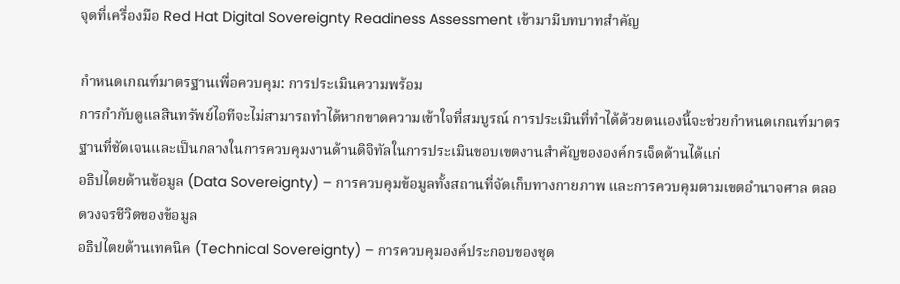จุดที่เครื่องมือ Red Hat Digital Sovereignty Readiness Assessment เข้ามามีบทบาทสำคัญ

กำหนดเกณฑ์มาตรฐานเพื่อควบคุม: การประเมินความพร้อม
การกำกับดูแลสินทรัพย์ไอทีจะไม่สามารถทำได้หากขาดความเข้าใจที่สมบูรณ์ การประเมินที่ทำได้ด้วยตนเองนี้จะช่วยกำหนดเกณฑ์มาตรฐานที่ชัดเจนและเป็นกลางในการควบคุมงานด้านดิจิทัลในการประเมินขอบเขตงานสำคัญขององค์กรเจ็ดด้านได้แก่
อธิปไตยด้านข้อมูล (Data Sovereignty) – การควบคุมข้อมูลทั้งสถานที่จัดเก็บทางกายภาพ และการควบคุมตามเขตอำนาจศาล ตลอดวงจรชีวิตของข้อมูล
อธิปไตยด้านเทคนิค (Technical Sovereignty) – การควบคุมองค์ประกอบของชุด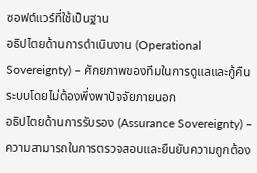ซอฟต์แวร์ที่ใช้เป็นฐาน
อธิปไตยด้านการดำเนินงาน (Operational Sovereignty) – ศักยภาพของทีมในการดูแลและกู้คืนระบบโดยไม่ต้องพึ่งพาปัจจัยภายนอก
อธิปไตยด้านการรับรอง (Assurance Sovereignty) – ความสามารถในการตรวจสอบและยืนยันความถูกต้อง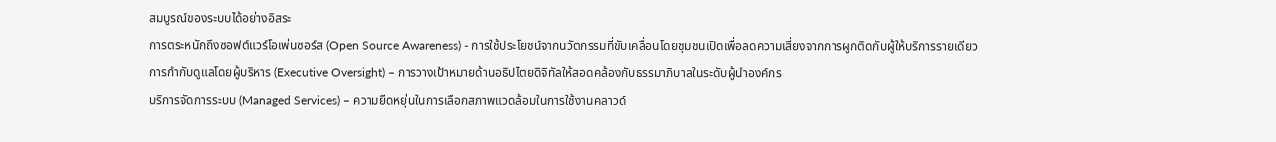สมบูรณ์ของระบบได้อย่างอิสระ
การตระหนักถึงซอฟต์แวร์โอเพ่นซอร์ส (Open Source Awareness) - การใช้ประโยชน์จากนวัตกรรมที่ขับเคลื่อนโดยชุมชนเปิดเพื่อลดความเสี่ยงจากการผูกติดกับผู้ให้บริการรายเดียว
การกำกับดูแลโดยผู้บริหาร (Executive Oversight) – การวางเป้าหมายด้านอธิปไตยดิจิทัลให้สอดคล้องกับธรรมาภิบาลในระดับผู้นำองค์กร
บริการจัดการระบบ (Managed Services) – ความยืดหยุ่นในการเลือกสภาพแวดล้อมในการใช้งานคลาวด์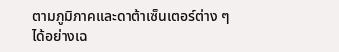ตามภูมิภาคและดาต้าเซ็นเตอร์ต่าง ๆ ได้อย่างเฉ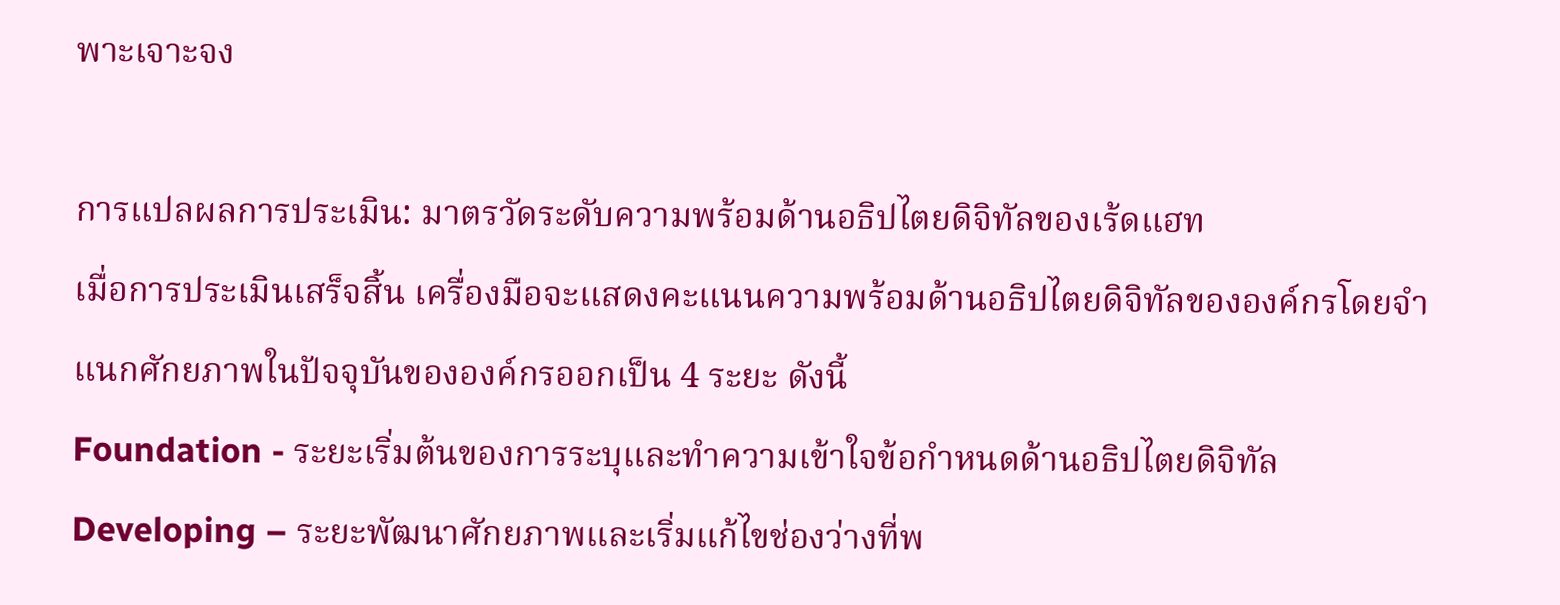พาะเจาะจง

การแปลผลการประเมิน: มาตรวัดระดับความพร้อมด้านอธิปไตยดิจิทัลของเร้ดแฮท
เมื่อการประเมินเสร็จสิ้น เครื่องมือจะแสดงคะแนนความพร้อมด้านอธิปไตยดิจิทัลขององค์กรโดยจำแนกศักยภาพในปัจจุบันขององค์กรออกเป็น 4 ระยะ ดังนี้
Foundation - ระยะเริ่มต้นของการระบุและทำความเข้าใจข้อกำหนดด้านอธิปไตยดิจิทัล
Developing – ระยะพัฒนาศักยภาพและเริ่มแก้ไขช่องว่างที่พ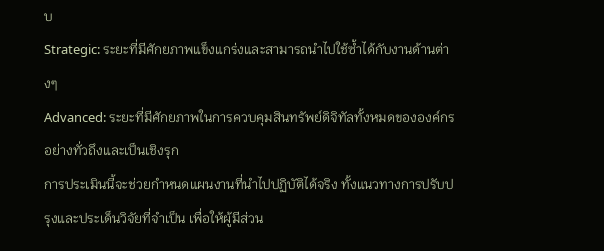บ
Strategic: ระยะที่มีศักยภาพแข็งแกร่งและสามารถนำไปใช้ซ้ำได้กับงานด้านต่างๆ
Advanced: ระยะที่มีศักยภาพในการควบคุมสินทรัพย์ดิจิทัลทั้งหมดขององค์กรอย่างทั่วถึงและเป็นเชิงรุก
การประเมินนี้จะช่วยกำหนดแผนงานที่นำไปปฏิบัติได้จริง ทั้งแนวทางการปรับปรุงและประเด็นวิจัยที่จำเป็น เพื่อให้ผู้มีส่วน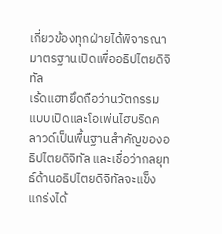เกี่ยวข้องทุกฝ่ายได้พิจารณา
มาตรฐานเปิดเพื่ออธิปไตยดิจิทัล
เร้ดแฮทยึดถือว่านวัตกรรมแบบเปิดและโอเพ่นไฮบริดคลาวด์เป็นพื้นฐานสำคัญของอธิปไตยดิจิทัล และเชื่อว่ากลยุทธ์ด้านอธิปไตยดิจิทัลจะแข็งแกร่งได้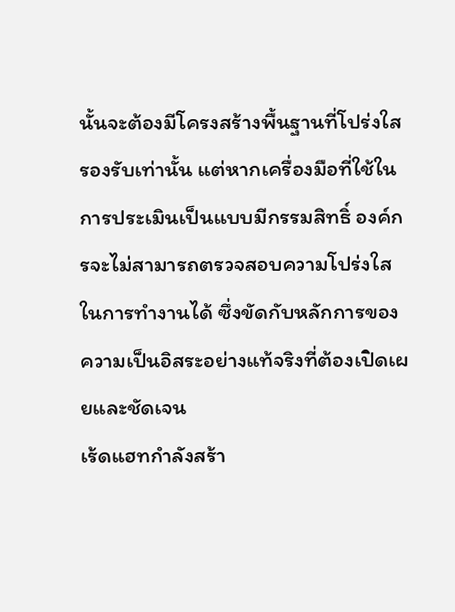นั้นจะต้องมีโครงสร้างพื้นฐานที่โปร่งใสรองรับเท่านั้น แต่หากเครื่องมือที่ใช้ในการประเมินเป็นแบบมีกรรมสิทธิ์ องค์กรจะไม่สามารถตรวจสอบความโปร่งใสในการทำงานได้ ซึ่งขัดกับหลักการของความเป็นอิสระอย่างแท้จริงที่ต้องเปิดเผยและชัดเจน
เร้ดแฮทกำลังสร้า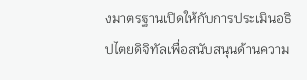งมาตรฐานเปิดให้กับการประเมินอธิปไตยดิจิทัลเพื่อสนับสนุนด้านความ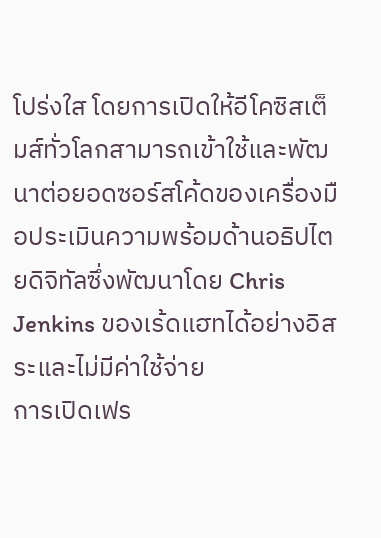โปร่งใส โดยการเปิดให้อีโคซิสเต็มส์ทั่วโลกสามารถเข้าใช้และพัฒนาต่อยอดซอร์สโค้ดของเครื่องมือประเมินความพร้อมด้านอธิปไตยดิจิทัลซึ่งพัฒนาโดย Chris Jenkins ของเร้ดแฮทได้อย่างอิสระและไม่มีค่าใช้จ่าย
การเปิดเฟร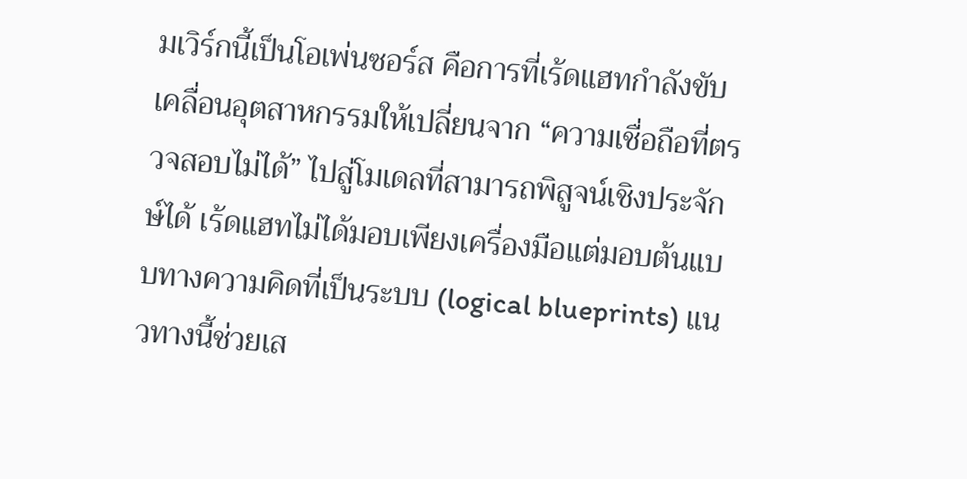มเวิร์กนี้เป็นโอเพ่นซอร์ส คือการที่เร้ดแฮทกำลังขับเคลื่อนอุตสาหกรรมให้เปลี่ยนจาก “ความเชื่อถือที่ตรวจสอบไม่ได้” ไปสู่โมเดลที่สามารถพิสูจน์เชิงประจักษ์ได้ เร้ดแฮทไม่ได้มอบเพียงเครื่องมือแต่มอบต้นแบบทางความคิดที่เป็นระบบ (logical blueprints) แนวทางนี้ช่วยเส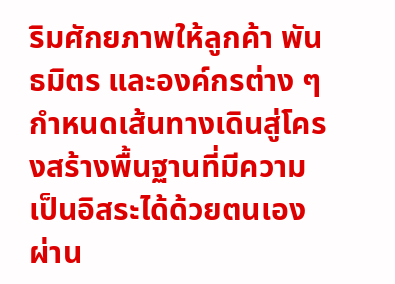ริมศักยภาพให้ลูกค้า พันธมิตร และองค์กรต่าง ๆ กำหนดเส้นทางเดินสู่โครงสร้างพื้นฐานที่มีความเป็นอิสระได้ด้วยตนเองผ่าน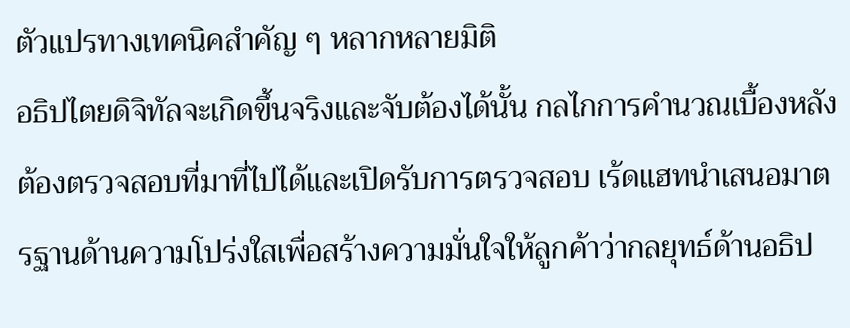ตัวแปรทางเทคนิคสำคัญ ๆ หลากหลายมิติ
อธิปไตยดิจิทัลจะเกิดขึ้นจริงและจับต้องได้นั้น กลไกการคำนวณเบื้องหลังต้องตรวจสอบที่มาที่ไปได้และเปิดรับการตรวจสอบ เร้ดแฮทนำเสนอมาตรฐานด้านความโปร่งใสเพื่อสร้างความมั่นใจให้ลูกค้าว่ากลยุทธ์ด้านอธิป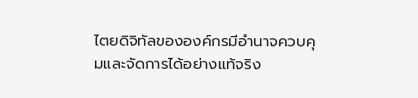ไตยดิจิทัลขององค์กรมีอำนาจควบคุมและจัดการได้อย่างแท้จริง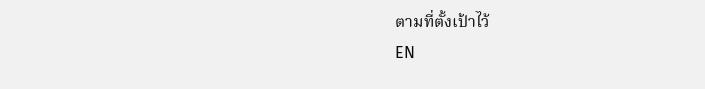ตามที่ตั้งเป้าไว้
EN